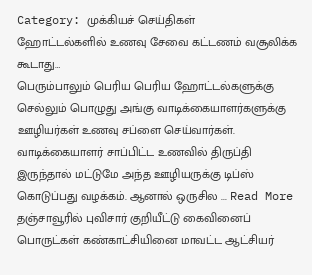Category: முக்கியச் செய்திகள்
ஹோட்டல்களில் உணவு சேவை கட்டணம் வசூலிக்க கூடாது…
பெரும்பாலும் பெரிய பெரிய ஹோட்டல்களுக்கு செல்லும் பொழுது அங்கு வாடிக்கையாளர்களுக்கு ஊழியர்கள் உணவு சப்ளை செய்வார்கள். வாடிக்கையாளர் சாப்பிட்ட உணவில் திருப்தி இருந்தால் மட்டுமே அந்த ஊழியருக்கு டிப்ஸ் கொடுப்பது வழக்கம். ஆனால் ஒருசில ... Read More
தஞ்சாவூரில் புவிசார் குறியீட்டு கைவினைப் பொருட்கள் கண்காட்சியினை மாவட்ட ஆட்சியர்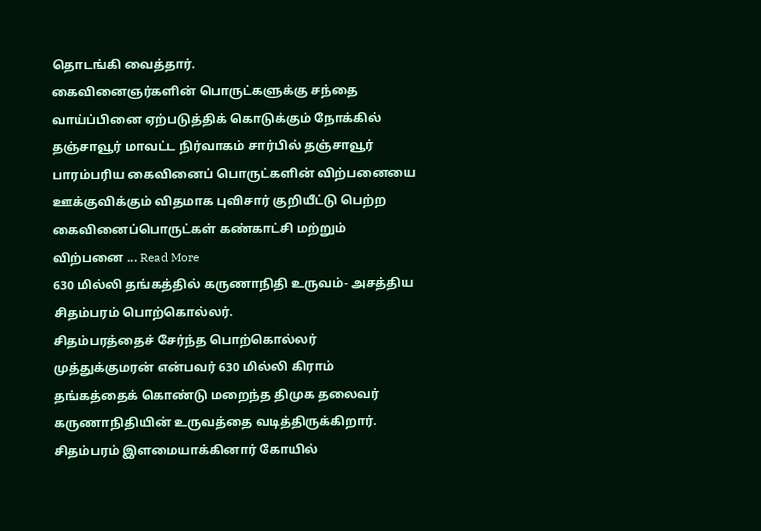தொடங்கி வைத்தார்.
கைவினைஞர்களின் பொருட்களுக்கு சந்தை வாய்ப்பினை ஏற்படுத்திக் கொடுக்கும் நோக்கில் தஞ்சாவூர் மாவட்ட நிர்வாகம் சார்பில் தஞ்சாவூர் பாரம்பரிய கைவினைப் பொருட்களின் விற்பனையை ஊக்குவிக்கும் விதமாக புவிசார் குறியீட்டு பெற்ற கைவினைப்பொருட்கள் கண்காட்சி மற்றும் விற்பனை ... Read More
630 மில்லி தங்கத்தில் கருணாநிதி உருவம்- அசத்திய சிதம்பரம் பொற்கொல்லர்.
சிதம்பரத்தைச் சேர்ந்த பொற்கொல்லர் முத்துக்குமரன் என்பவர் 630 மில்லி கிராம் தங்கத்தைக் கொண்டு மறைந்த திமுக தலைவர் கருணாநிதியின் உருவத்தை வடித்திருக்கிறார். சிதம்பரம் இளமையாக்கினார் கோயில்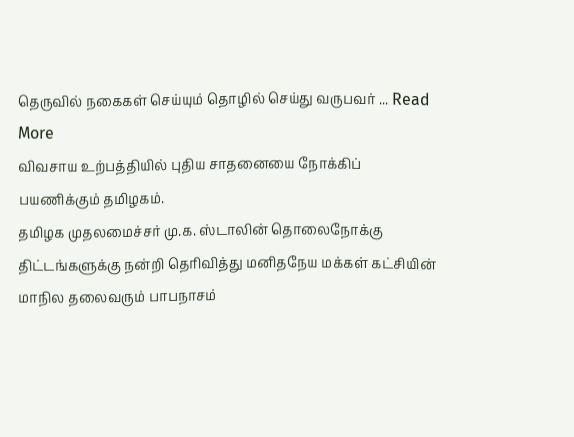தெருவில் நகைகள் செய்யும் தொழில் செய்து வருபவர் ... Read More
விவசாய உற்பத்தியில் புதிய சாதனையை நோக்கிப் பயணிக்கும் தமிழகம்.
தமிழக முதலமைச்சர் மு.க. ஸ்டாலின் தொலைநோக்கு திட்டங்களுக்கு நன்றி தெரிவித்து மனிதநேய மக்கள் கட்சியின் மாநில தலைவரும் பாபநாசம்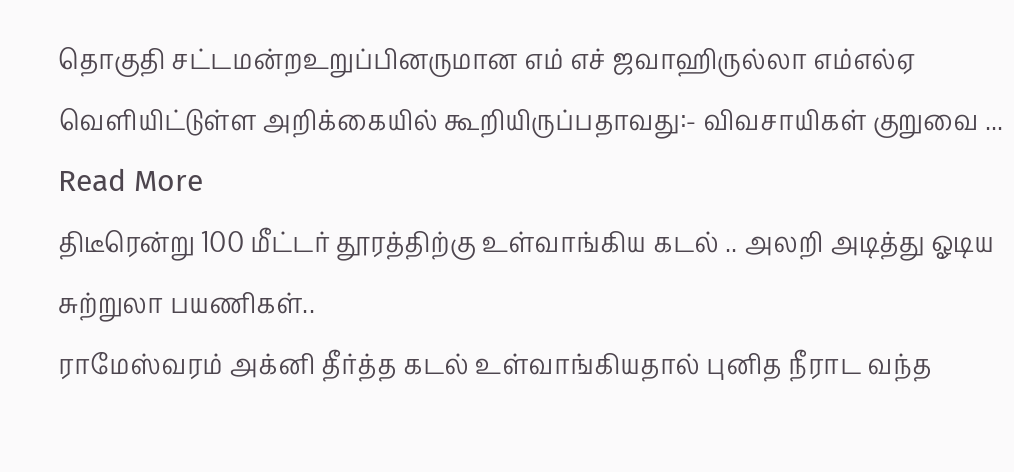தொகுதி சட்டமன்றஉறுப்பினருமான எம் எச் ஜவாஹிருல்லா எம்எல்ஏ வெளியிட்டுள்ள அறிக்கையில் கூறியிருப்பதாவது:- விவசாயிகள் குறுவை ... Read More
திடீரென்று 100 மீட்டர் தூரத்திற்கு உள்வாங்கிய கடல் .. அலறி அடித்து ஓடிய சுற்றுலா பயணிகள்..
ராமேஸ்வரம் அக்னி தீர்த்த கடல் உள்வாங்கியதால் புனித நீராட வந்த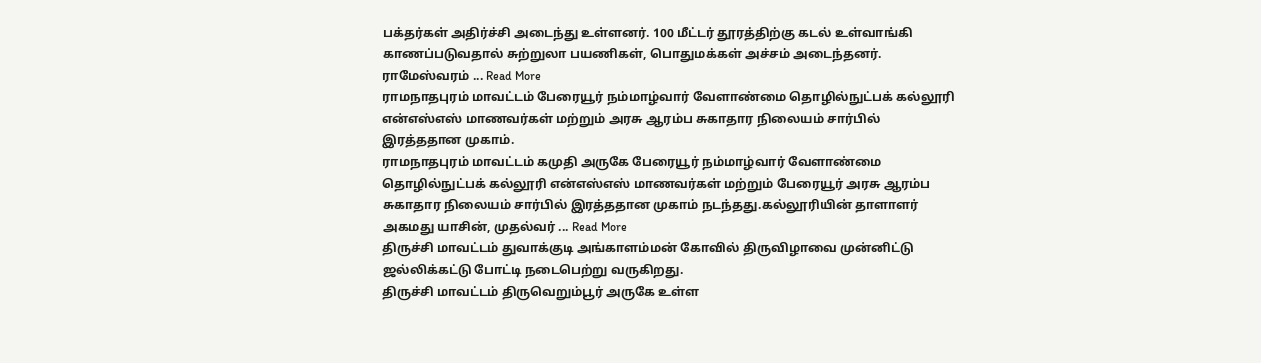பக்தர்கள் அதிர்ச்சி அடைந்து உள்ளனர். 100 மீட்டர் தூரத்திற்கு கடல் உள்வாங்கி காணப்படுவதால் சுற்றுலா பயணிகள், பொதுமக்கள் அச்சம் அடைந்தனர். ராமேஸ்வரம் ... Read More
ராமநாதபுரம் மாவட்டம் பேரையூர் நம்மாழ்வார் வேளாண்மை தொழில்நுட்பக் கல்லூரி என்எஸ்எஸ் மாணவர்கள் மற்றும் அரசு ஆரம்ப சுகாதார நிலையம் சார்பில் இரத்ததான முகாம்.
ராமநாதபுரம் மாவட்டம் கமுதி அருகே பேரையூர் நம்மாழ்வார் வேளாண்மை தொழில்நுட்பக் கல்லூரி என்எஸ்எஸ் மாணவர்கள் மற்றும் பேரையூர் அரசு ஆரம்ப சுகாதார நிலையம் சார்பில் இரத்ததான முகாம் நடந்தது.கல்லூரியின் தாளாளர் அகமது யாசின், முதல்வர் ... Read More
திருச்சி மாவட்டம் துவாக்குடி அங்காளம்மன் கோவில் திருவிழாவை முன்னிட்டு ஜல்லிக்கட்டு போட்டி நடைபெற்று வருகிறது.
திருச்சி மாவட்டம் திருவெறும்பூர் அருகே உள்ள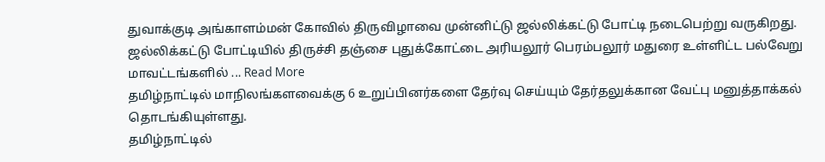துவாக்குடி அங்காளம்மன் கோவில் திருவிழாவை முன்னிட்டு ஜல்லிக்கட்டு போட்டி நடைபெற்று வருகிறது. ஜல்லிக்கட்டு போட்டியில் திருச்சி தஞ்சை புதுக்கோட்டை அரியலூர் பெரம்பலூர் மதுரை உள்ளிட்ட பல்வேறு மாவட்டங்களில் ... Read More
தமிழ்நாட்டில் மாநிலங்களவைக்கு 6 உறுப்பினர்களை தேர்வு செய்யும் தேர்தலுக்கான வேட்பு மனுத்தாக்கல் தொடங்கியுள்ளது.
தமிழ்நாட்டில்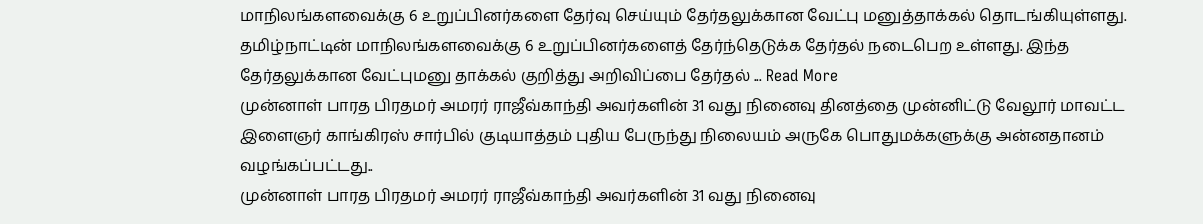மாநிலங்களவைக்கு 6 உறுப்பினர்களை தேர்வு செய்யும் தேர்தலுக்கான வேட்பு மனுத்தாக்கல் தொடங்கியுள்ளது. தமிழ்நாட்டின் மாநிலங்களவைக்கு 6 உறுப்பினர்களைத் தேர்ந்தெடுக்க தேர்தல் நடைபெற உள்ளது. இந்த தேர்தலுக்கான வேட்புமனு தாக்கல் குறித்து அறிவிப்பை தேர்தல் ... Read More
முன்னாள் பாரத பிரதமர் அமரர் ராஜீவ்காந்தி அவர்களின் 31 வது நினைவு தினத்தை முன்னிட்டு வேலூர் மாவட்ட இளைஞர் காங்கிரஸ் சார்பில் குடியாத்தம் புதிய பேருந்து நிலையம் அருகே பொதுமக்களுக்கு அன்னதானம் வழங்கப்பட்டது..
முன்னாள் பாரத பிரதமர் அமரர் ராஜீவ்காந்தி அவர்களின் 31 வது நினைவு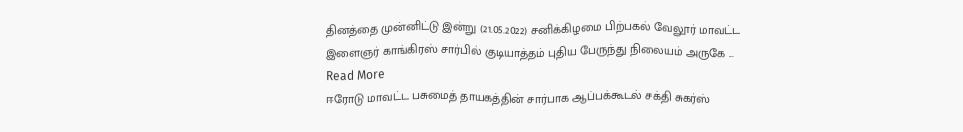தினத்தை முன்னிட்டு இன்று (21.05.2022) சனிக்கிழமை பிற்பகல் வேலூர் மாவட்ட இளைஞர் காங்கிரஸ் சார்பில் குடியாத்தம் புதிய பேருந்து நிலையம் அருகே ... Read More
ஈரோடு மாவட்ட பசுமைத் தாயகத்தின் சார்பாக ஆப்பக்கூடல் சக்தி சுகர்ஸ்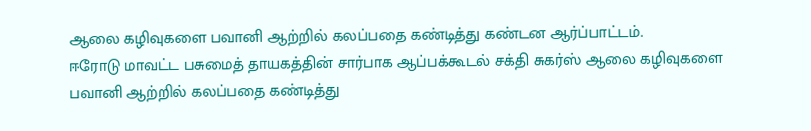ஆலை கழிவுகளை பவானி ஆற்றில் கலப்பதை கண்டித்து கண்டன ஆர்ப்பாட்டம்.
ஈரோடு மாவட்ட பசுமைத் தாயகத்தின் சார்பாக ஆப்பக்கூடல் சக்தி சுகர்ஸ் ஆலை கழிவுகளை பவானி ஆற்றில் கலப்பதை கண்டித்து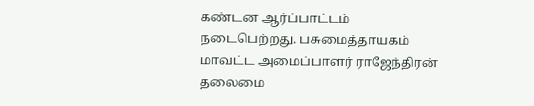கண்டன ஆர்ப்பாட்டம் நடைபெற்றது. பசுமைத்தாயகம் மாவட்ட அமைப்பாளர் ராஜேந்திரன் தலைமை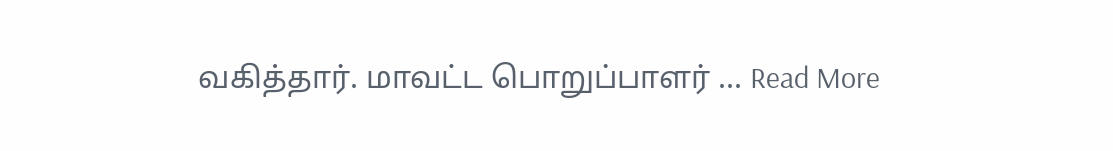வகித்தார். மாவட்ட பொறுப்பாளர் ... Read More